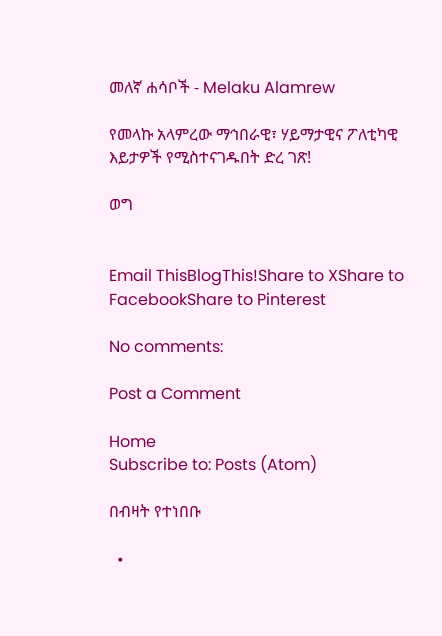መለኛ ሐሳቦች - Melaku Alamrew

የመላኩ አላምረው ማኅበራዊ፣ ሃይማታዊና ፖለቲካዊ እይታዎች የሚስተናገዱበት ድረ ገጽ!

ወግ


Email ThisBlogThis!Share to XShare to FacebookShare to Pinterest

No comments:

Post a Comment

Home
Subscribe to: Posts (Atom)

በብዛት የተነበቡ

  •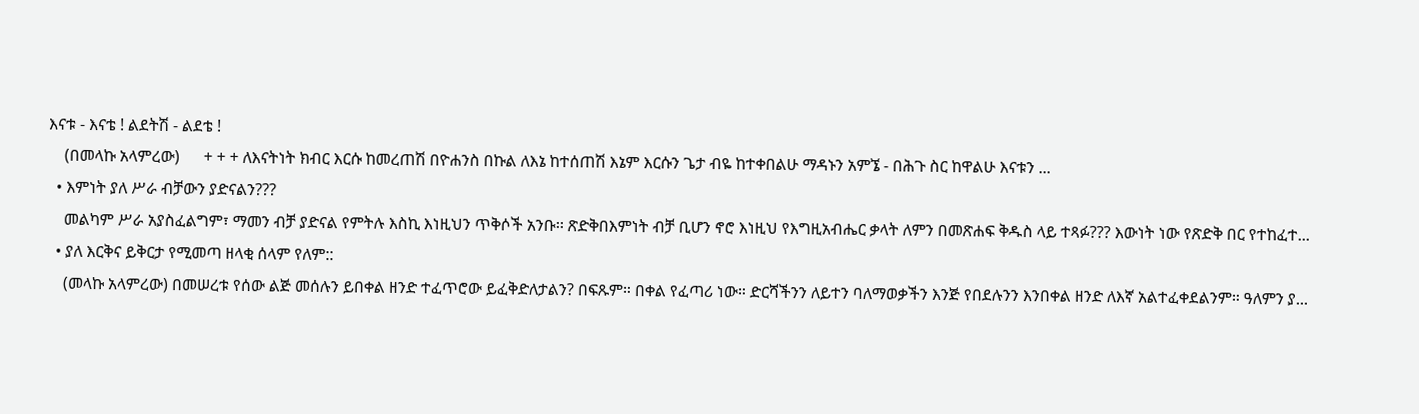እናቱ - እናቴ ! ልደትሽ - ልደቴ !
    (በመላኩ አላምረው)      + + + ለእናትነት ክብር እርሱ ከመረጠሽ በዮሐንስ በኩል ለእኔ ከተሰጠሽ እኔም እርሱን ጌታ ብዬ ከተቀበልሁ ማዳኑን አምኜ - በሕጉ ስር ከዋልሁ እናቱን ...
  • እምነት ያለ ሥራ ብቻውን ያድናልን???
    መልካም ሥራ አያስፈልግም፣ ማመን ብቻ ያድናል የምትሉ እስኪ እነዚህን ጥቅሶች አንቡ፡፡ ጽድቅበእምነት ብቻ ቢሆን ኖሮ እነዚህ የእግዚአብሔር ቃላት ለምን በመጽሐፍ ቅዱስ ላይ ተጻፉ??? እውነት ነው የጽድቅ በር የተከፈተ...
  • ያለ እርቅና ይቅርታ የሚመጣ ዘላቂ ሰላም የለም::
    (መላኩ አላምረው) በመሠረቱ የሰው ልጅ መሰሉን ይበቀል ዘንድ ተፈጥሮው ይፈቅድለታልን? በፍጹም። በቀል የፈጣሪ ነው። ድርሻችንን ለይተን ባለማወቃችን እንጅ የበደሉንን እንበቀል ዘንድ ለእኛ አልተፈቀደልንም። ዓለምን ያ...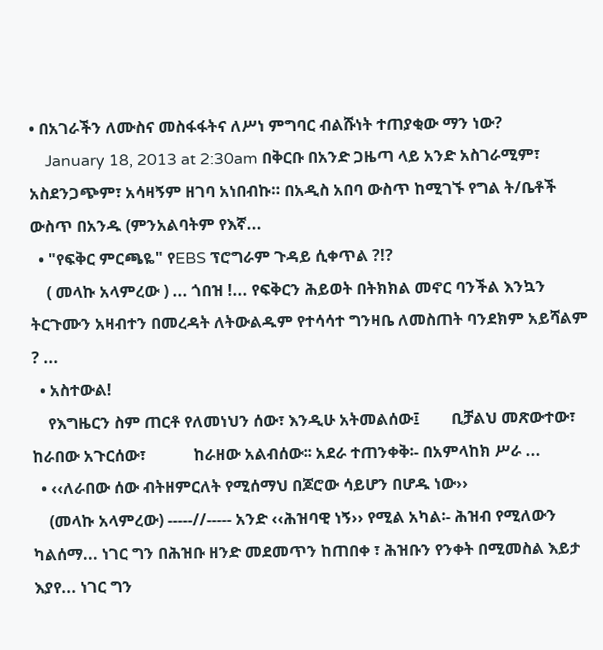• በአገራችን ለሙስና መስፋፋትና ለሥነ ምግባር ብልሹነት ተጠያቂው ማን ነው?
    January 18, 2013 at 2:30am በቅርቡ በአንድ ጋዜጣ ላይ አንድ አስገራሚም፣ አስደንጋጭም፣ አሳዛኝም ዘገባ አነበብኩ። በአዲስ አበባ ውስጥ ከሚገኙ የግል ት/ቤቶች ውስጥ በአንዱ (ምንአልባትም የእኛ...
  • "የፍቅር ምርጫዬ" የEBS ፕሮግራም ጉዳይ ሲቀጥል ?!?
    ( መላኩ አላምረው ) ... ጎበዝ !... የፍቅርን ሕይወት በትክክል መኖር ባንችል እንኳን ትርጉሙን አዛብተን በመረዳት ለትውልዱም የተሳሳተ ግንዛቤ ለመስጠት ባንደክም አይሻልም ? ...
  • አስተውል!
    የእግዜርን ስም ጠርቶ የለመነህን ሰው፣ እንዲሁ አትመልሰው፤        ቢቻልህ መጽውተው፣            ከራበው አጉርሰው፣            ከራዘው አልብሰው፡፡ አደራ ተጠንቀቅ፡- በአምላከክ ሥራ ...
  • ‹‹ለራበው ሰው ብትዘምርለት የሚሰማህ በጆሮው ሳይሆን በሆዱ ነው››
    (መላኩ አላምረው) -----//----- አንድ ‹‹ሕዝባዊ ነኝ›› የሚል አካል፡- ሕዝብ የሚለውን ካልሰማ... ነገር ግን በሕዝቡ ዘንድ መደመጥን ከጠበቀ ፣ ሕዝቡን የንቀት በሚመስል እይታ እያየ... ነገር ግን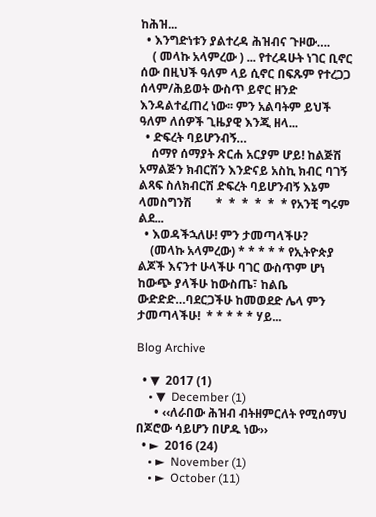ከሕዝ...
  • እንግድነቱን ያልተረዳ ሕዝብና ጉዞው….
    ( መላኩ አላምረው ) ... የተረዳሁት ነገር ቢኖር ሰው በዚህች ዓለም ላይ ሲኖር በፍጹም የተረጋጋ ሰላም/ሕይወት ውስጥ ይኖር ዘንድ እንዳልተፈጠረ ነው፡፡ ምን አልባትም ይህች ዓለም ለሰዎች ጊዜያዊ እንጂ ዘላ...
  • ድፍረት ባይሆንብኝ…
    ሰማየ ሰማያት ጽርሐ አርያም ሆይ! ከልጅሽ አማልጅን ክብርሽን እንድናይ አስኪ ክብር ባገኝ ልጻፍ ስለክብርሽ ድፍረት ባይሆንብኝ እኔም ላመስግንሽ        *  *  *  *  *  * የአንቺ ግሩም ልደ...
  • እወዳችኋለሁ! ምን ታመጣላችሁ?
    (መላኩ አላምረው) * * * * * የኢትዮጵያ ልጆች እናንተ ሁላችሁ ባገር ውስጥም ሆነ ከውጭ ያላችሁ ከውስጤ፣ ከልቤ ውድድድ…ባደርጋችሁ ከመወደድ ሌላ ምን ታመጣላችሁ!  * * * * * ሃይ...

Blog Archive

  • ▼  2017 (1)
    • ▼  December (1)
      • ‹‹ለራበው ሕዝብ ብትዘምርለት የሚሰማህ በጆሮው ሳይሆን በሆዱ ነው››
  • ►  2016 (24)
    • ►  November (1)
    • ►  October (11)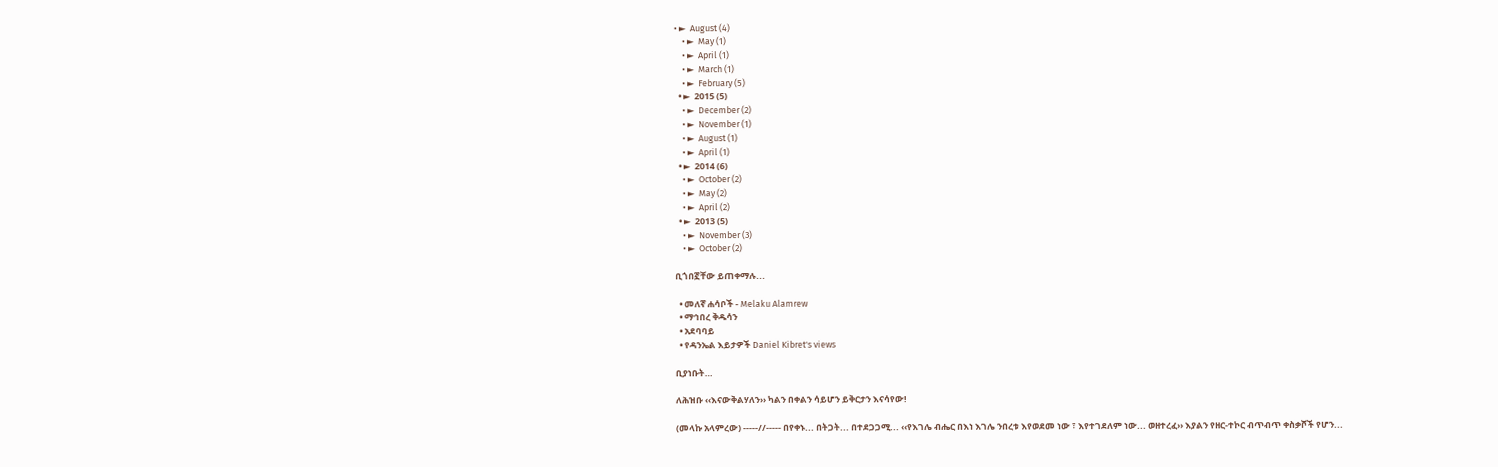• ►  August (4)
    • ►  May (1)
    • ►  April (1)
    • ►  March (1)
    • ►  February (5)
  • ►  2015 (5)
    • ►  December (2)
    • ►  November (1)
    • ►  August (1)
    • ►  April (1)
  • ►  2014 (6)
    • ►  October (2)
    • ►  May (2)
    • ►  April (2)
  • ►  2013 (5)
    • ►  November (3)
    • ►  October (2)

ቢጎበኟቸው ይጠቀማሉ...

  • መለኛ ሐሳቦች - Melaku Alamrew
  • ማኅበረ ቅዱሳን
  • አደባባይ
  • የዳንኤል እይታዎች Daniel Kibret's views

ቢያነቡት…

ለሕዝቡ ‹‹እናውቅልሃለን›› ካልን በቀልን ሳይሆን ይቅርታን እናሳየው!

(መላኩ አላምረው) -----//----- በየቀኑ... በትጋት... በተደጋጋሚ... ‹‹የእገሌ ብሔር በእነ እገሌ ንበረቱ እየወደመ ነው ፣ እየተገደለም ነው... ወዘተረፈ›› እያልን የዘር-ተኮር ብጥብጥ ቀስቃሾች የሆን...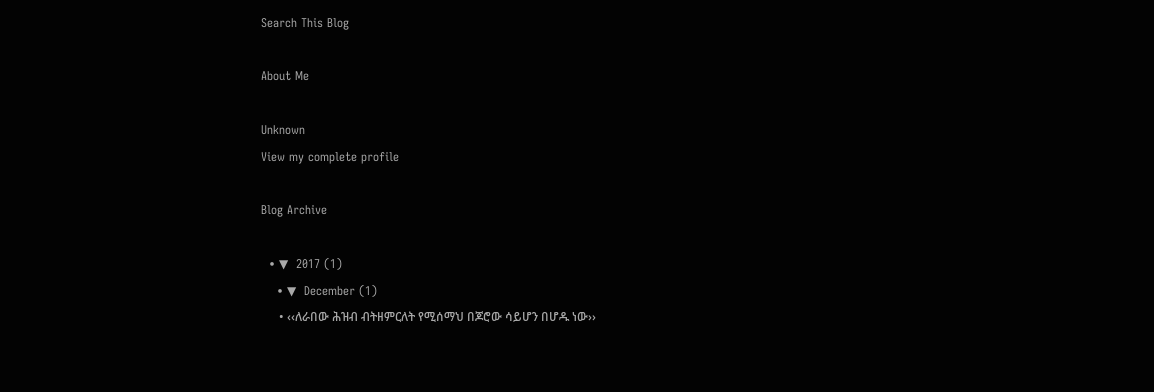Search This Blog

About Me

Unknown
View my complete profile

Blog Archive

  • ▼  2017 (1)
    • ▼  December (1)
      • ‹‹ለራበው ሕዝብ ብትዘምርለት የሚሰማህ በጆሮው ሳይሆን በሆዱ ነው››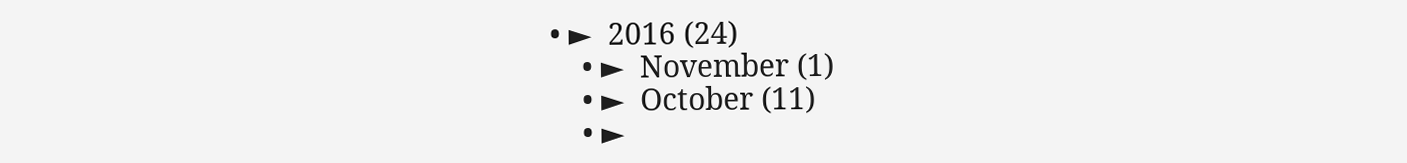• ►  2016 (24)
    • ►  November (1)
    • ►  October (11)
    • ►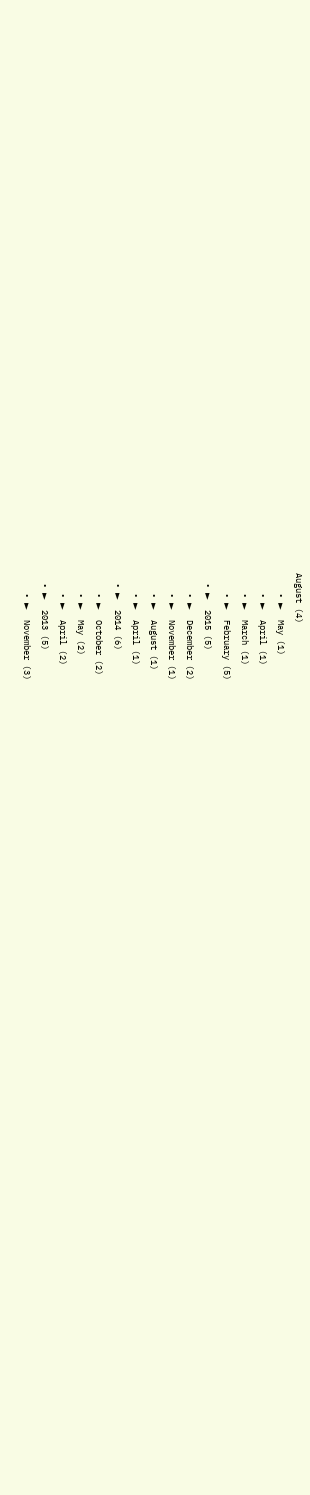August (4)
    • ►  May (1)
    • ►  April (1)
    • ►  March (1)
    • ►  February (5)
  • ►  2015 (5)
    • ►  December (2)
    • ►  November (1)
    • ►  August (1)
    • ►  April (1)
  • ►  2014 (6)
    • ►  October (2)
    • ►  May (2)
    • ►  April (2)
  • ►  2013 (5)
    • ►  November (3)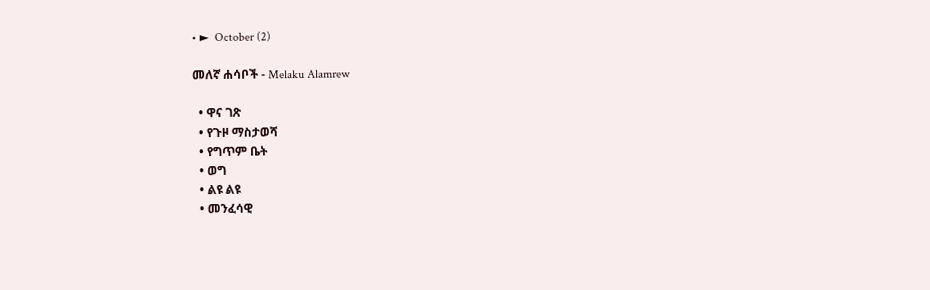• ►  October (2)

መለኛ ሐሳቦች - Melaku Alamrew

  • ዋና ገጽ
  • የጉዞ ማስታወሻ
  • የግጥም ቤት
  • ወግ
  • ልዩ ልዩ
  • መንፈሳዊ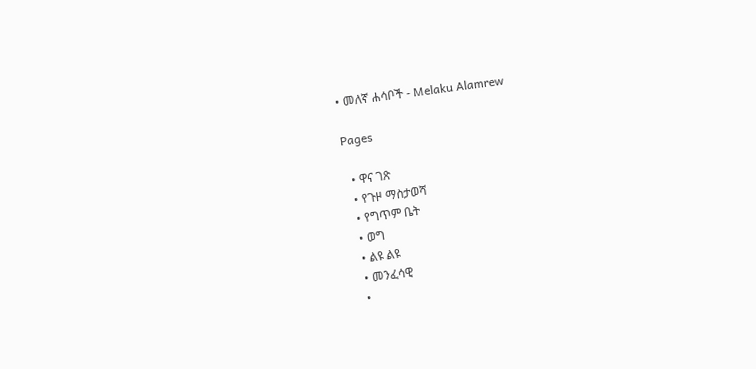• መለኛ ሐሳቦች - Melaku Alamrew

Pages

  • ዋና ገጽ
  • የጉዞ ማስታወሻ
  • የግጥም ቤት
  • ወግ
  • ልዩ ልዩ
  • መንፈሳዊ
  •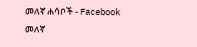መለኛ ሐሳቦች - Facebook
መለኛ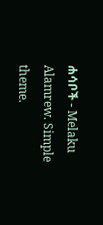ሐሳቦች - Melaku Alamrew. Simple theme.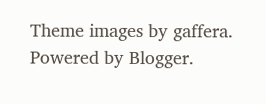Theme images by gaffera. Powered by Blogger.